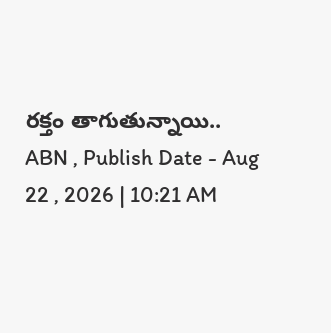రక్తం తాగుతున్నాయి..
ABN , Publish Date - Aug 22 , 2026 | 10:21 AM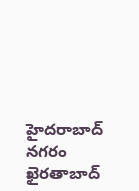హైదరాబాద్ నగరం ఖైరతాబాద్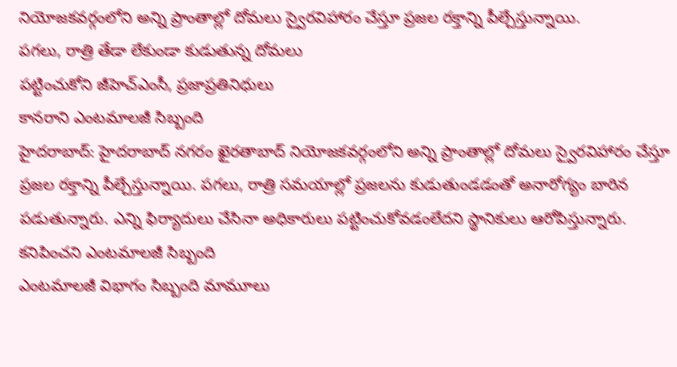నియోజకవర్గంలోని అన్ని ప్రాంతాల్లో దోమలు స్వైరవిహారం చేస్తూ ప్రజల రక్తాన్ని పీల్చేస్తున్నాయి.
పగలు, రాత్రి తేడా లేకుండా కుడుతున్న దోమలు
పట్టించుకోని జీహెచ్ఎంసీ, ప్రజాప్రతినిధులు
కానరాని ఎంటమాలజీ సిబ్బంది
హైదరాబాద్: హైదరాబాద్ నగరం ఖైరతాబాద్ నియోజకవర్గంలోని అన్ని ప్రాంతాల్లో దోమలు స్వైరవిహారం చేస్తూ ప్రజల రక్తాన్ని పీల్చేస్తున్నాయి. పగలు, రాత్రి సమయాల్లో ప్రజలను కుడుతుండడంతో అనారోగ్యం బారిన పడుతున్నారు. ఎన్ని ఫిర్యాదులు చేసినా అధికారులు పట్టించుకోవడంలేదని స్థానికులు ఆరోపిస్తున్నారు.
కనిపించని ఎంటమాలజీ సిబ్బంది
ఎంటమాలజీ విభాగం సిబ్బంది మామూలు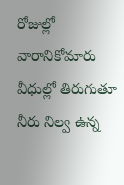రోజుల్లో వారానికోమారు వీధుల్లో తిరుగుతూ నీరు నిల్వ ఉన్న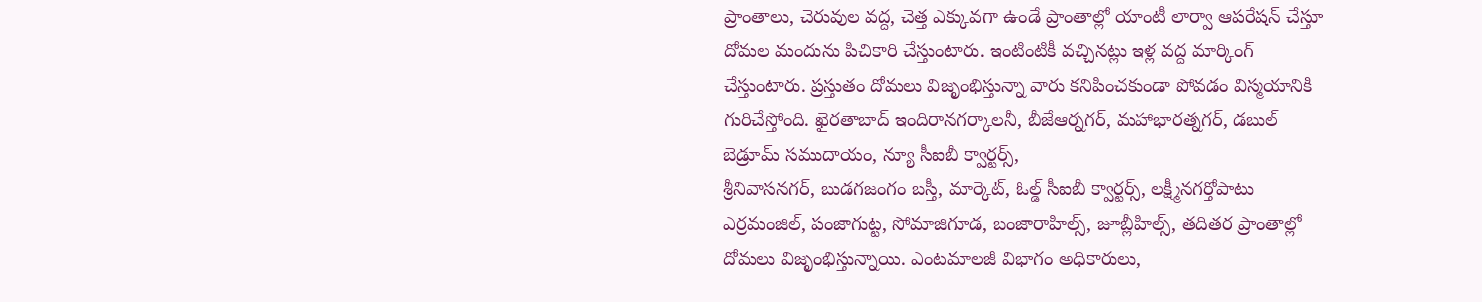ప్రాంతాలు, చెరువుల వద్ద, చెత్త ఎక్కువగా ఉండే ప్రాంతాల్లో యాంటీ లార్వా ఆపరేషన్ చేస్తూ దోమల మందును పిచికారి చేస్తుంటారు. ఇంటింటికీ వచ్చినట్లు ఇళ్ల వద్ద మార్కింగ్ చేస్తుంటారు. ప్రస్తుతం దోమలు విజృంభిస్తున్నా వారు కనిపించకుండా పోవడం విస్మయానికి గురిచేస్తోంది. ఖైరతాబాద్ ఇందిరానగర్కాలనీ, బీజేఆర్నగర్, మహాభారత్నగర్, డబుల్ బెడ్రూమ్ సముదాయం, న్యూ సీఐబీ క్వార్టర్స్,
శ్రీనివాసనగర్, బుడగజంగం బస్తీ, మార్కెట్, ఓల్డ్ సీఐబీ క్వార్టర్స్, లక్ష్మీనగర్తోపాటు ఎర్రమంజిల్, పంజాగుట్ట, సోమాజిగూడ, బంజారాహిల్స్, జూబ్లీహిల్స్, తదితర ప్రాంతాల్లో దోమలు విజృంభిస్తున్నాయి. ఎంటమాలజీ విభాగం అధికారులు,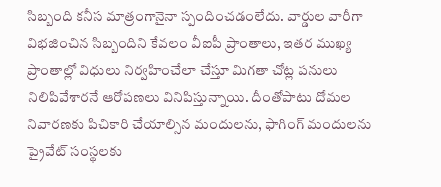సిబ్బంది కనీస మాత్రంగానైనా స్పందించడంలేదు. వార్డుల వారీగా విభజించిన సిబ్బందిని కేవలం వీఐపీ ప్రాంతాలు, ఇతర ముఖ్య ప్రాంతాల్లో విధులు నిర్వహించేలా చేస్తూ మిగతా చోట్ల పనులు నిలిపివేశారనే ఆరోపణలు వినిపిస్తున్నాయి. దీంతోపాటు దోమల నివారణకు పిచికారి చేయాల్సిన మందులను, ఫాగింగ్ మందులను ప్రైవేట్ సంస్థలకు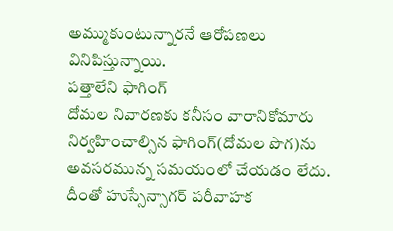అమ్ముకుంటున్నారనే ఆరోపణలు వినిపిస్తున్నాయి.
పత్తాలేని ఫాగింగ్
దోమల నివారణకు కనీసం వారానికోమారు నిర్వహించాల్సిన ఫాగింగ్(దోమల పొగ)ను అవసరమున్న సమయంలో చేయడం లేదు. దీంతో హుస్సేన్సాగర్ పరీవాహక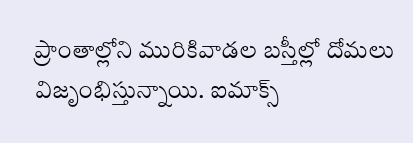ప్రాంతాల్లోని మురికివాడల బస్తీల్లో దోమలు విజృంభిస్తున్నాయి. ఐమాక్స్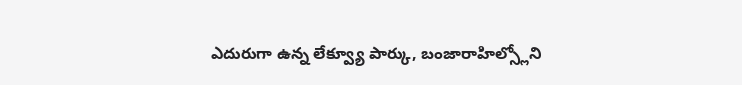ఎదురుగా ఉన్న లేక్వ్యూ పార్కు, బంజారాహిల్స్లోని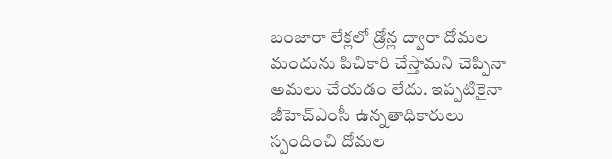బంజారా లేక్లలో డ్రోన్ల ద్వారా దోమల మందును పిచికారి చేస్తామని చెప్పినా అమలు చేయడం లేదు. ఇప్పటికైనా జీహెచ్ఎంసీ ఉన్నతాధికారులు స్పందించి దోమల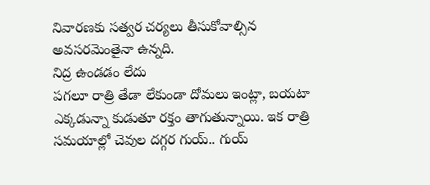నివారణకు సత్వర చర్యలు తీసుకోవాల్సిన అవసరమెంతైనా ఉన్నది.
నిద్ర ఉండడం లేదు
పగలూ రాత్రి తేడా లేకుండా దోమలు ఇంట్లా, బయటా ఎక్కడున్నా కుడుతూ రక్తం తాగుతున్నాయి. ఇక రాత్రి సమయాల్లో చెవుల దగ్గర గుయ్.. గుయ్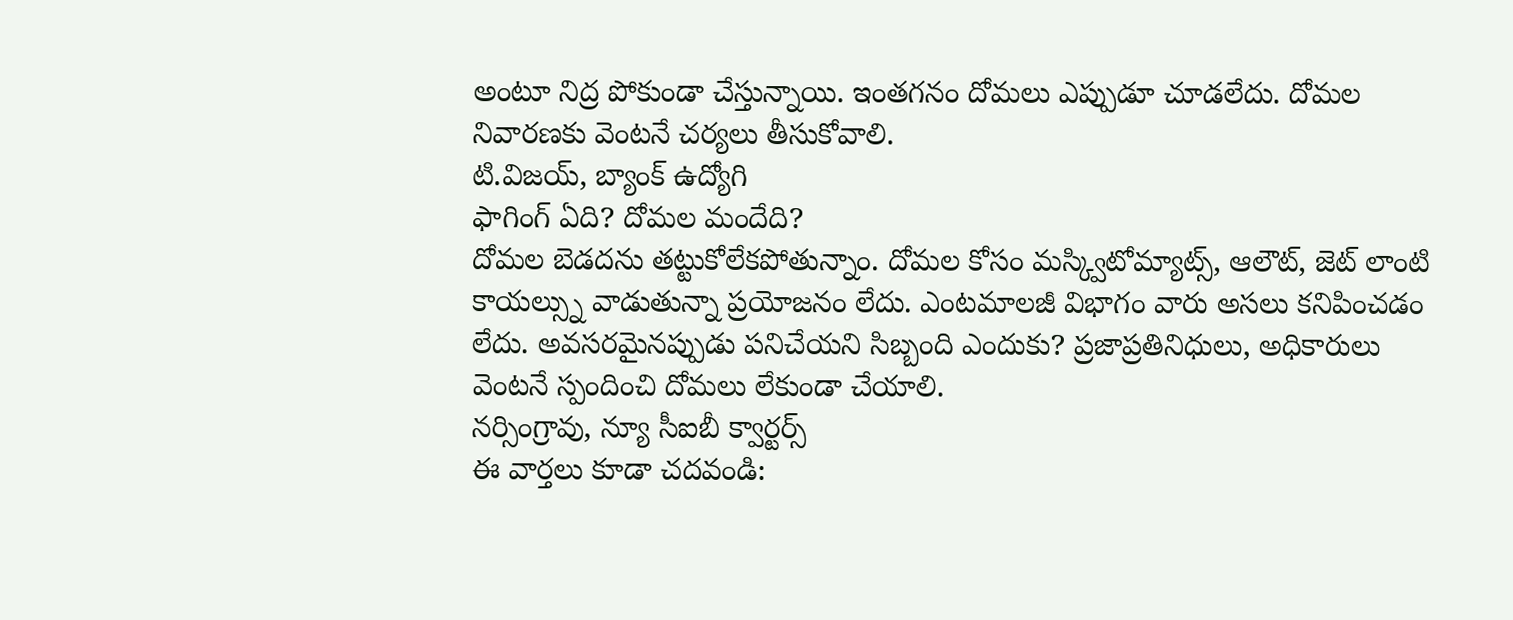అంటూ నిద్ర పోకుండా చేస్తున్నాయి. ఇంతగనం దోమలు ఎప్పుడూ చూడలేదు. దోమల నివారణకు వెంటనే చర్యలు తీసుకోవాలి.
టి.విజయ్, బ్యాంక్ ఉద్యోగి
ఫాగింగ్ ఏది? దోమల మందేది?
దోమల బెడదను తట్టుకోలేకపోతున్నాం. దోమల కోసం మస్క్విటోమ్యాట్స్, ఆలౌట్, జెట్ లాంటి కాయల్స్ను వాడుతున్నా ప్రయోజనం లేదు. ఎంటమాలజీ విభాగం వారు అసలు కనిపించడం లేదు. అవసరమైనప్పుడు పనిచేయని సిబ్బంది ఎందుకు? ప్రజాప్రతినిధులు, అధికారులు వెంటనే స్పందించి దోమలు లేకుండా చేయాలి.
నర్సింగ్రావు, న్యూ సీఐబీ క్వార్టర్స్
ఈ వార్తలు కూడా చదవండి: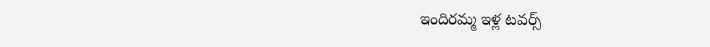ఇందిరమ్మ ఇళ్ల టవర్స్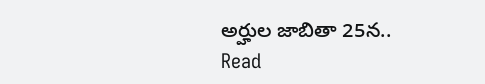అర్హుల జాబితా 25న..
Read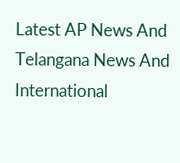Latest AP News And Telangana News And International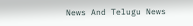News And Telugu News